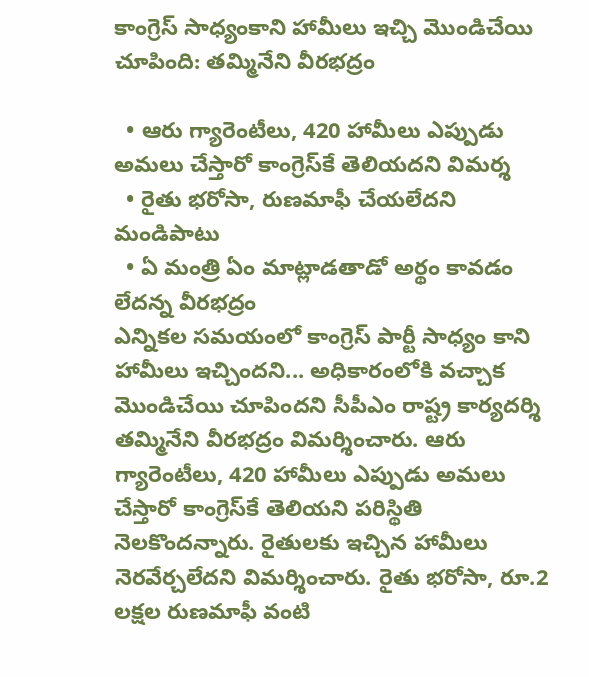కాంగ్రెస్ సాధ్యంకాని హామీలు ఇచ్చి మొండిచేయి చూపింది: తమ్మినేని వీరభద్రం

  • ఆరు గ్యారెంటీలు, 420 హామీలు ఎప్పుడు అమలు చేస్తారో కాంగ్రెస్‌కే తెలియదని విమర్శ
  • రైతు భరోసా, రుణమాఫీ చేయలేదని మండిపాటు
  • ఏ మంత్రి ఏం మాట్లాడతాడో అర్థం కావడం లేదన్న వీరభద్రం
ఎన్నికల సమయంలో కాంగ్రెస్ పార్టీ సాధ్యం కాని హామీలు ఇచ్చిందని... అధికారంలోకి వచ్చాక మొండిచేయి చూపిందని సీపీఎం రాష్ట్ర కార్యదర్శి తమ్మినేని వీరభద్రం విమర్శించారు. ఆరు గ్యారెంటీలు, 420 హామీలు ఎప్పుడు అమలు చేస్తారో కాంగ్రెస్‌కే తెలియని పరిస్థితి నెలకొందన్నారు. రైతులకు ఇచ్చిన హామీలు నెరవేర్చలేదని విమర్శించారు. రైతు భరోసా, రూ.2 లక్షల రుణమాఫీ వంటి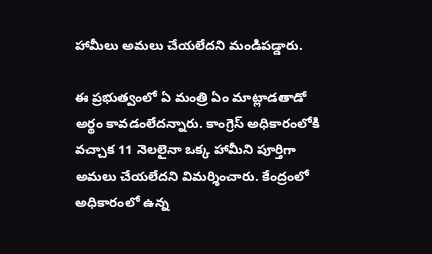హామీలు అమలు చేయలేదని మండిపడ్డారు.

ఈ ప్రభుత్వంలో ఏ మంత్రి ఏం మాట్లాడతాడో అర్థం కావడంలేదన్నారు. కాంగ్రెస్ అధికారంలోకి వచ్చాక 11 నెలలైనా ఒక్క హామీని పూర్తిగా అమలు చేయలేదని విమర్శించారు. కేంద్రంలో అధికారంలో ఉన్న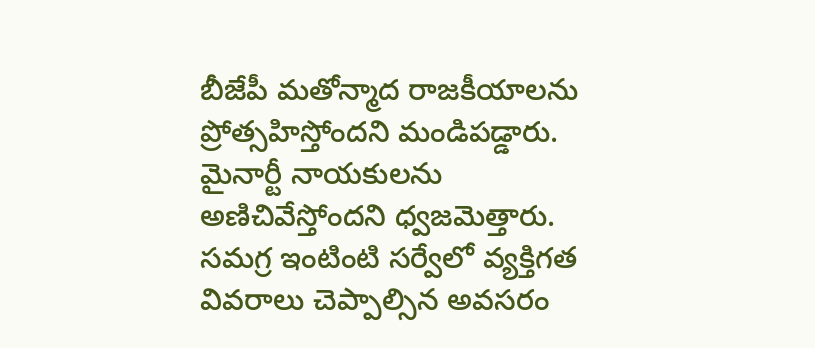బీజేపీ మతోన్మాద రాజకీయాలను ప్రోత్సహిస్తోందని మండిపడ్డారు. మైనార్టీ నాయకులను అణిచివేస్తోందని ధ్వజమెత్తారు. సమగ్ర ఇంటింటి సర్వేలో వ్యక్తిగత వివరాలు చెప్పాల్సిన అవసరం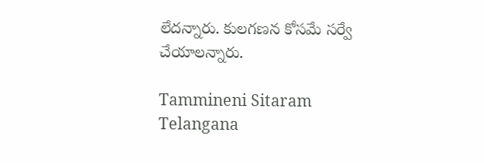లేదన్నారు. కులగణన కోసమే సర్వే చేయాలన్నారు.

Tammineni Sitaram
Telangana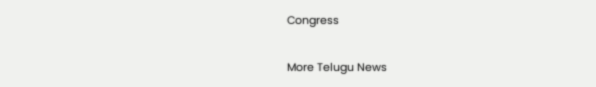Congress

More Telugu News